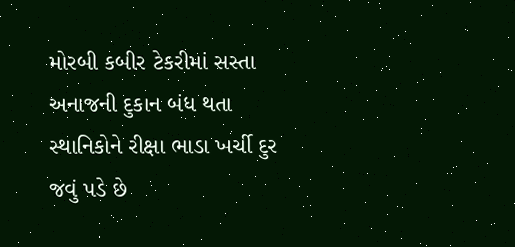મોરબી કબીર ટેકરીમાં સસ્તા અનાજની દુકાન બંધ થતા સ્થાનિકોને રીક્ષા ભાડા ખર્ચી દુર જવું પડે છે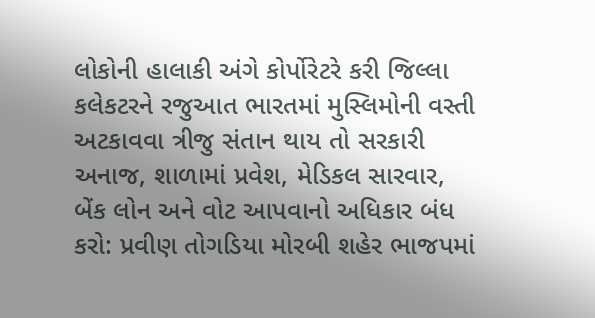લોકોની હાલાકી અંગે કોર્પોરેટરે કરી જિલ્લા કલેકટરને રજુઆત ભારતમાં મુસ્લિમોની વસ્તી અટકાવવા ત્રીજુ સંતાન થાય તો સરકારી અનાજ, શાળામાં પ્રવેશ, મેડિકલ સારવાર, બેંક લોન અને વોટ આપવાનો અધિકાર બંધ કરો: પ્રવીણ તોગડિયા મોરબી શહેર ભાજપમાં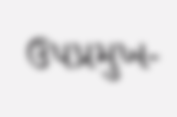ઉપપ્રમુખ-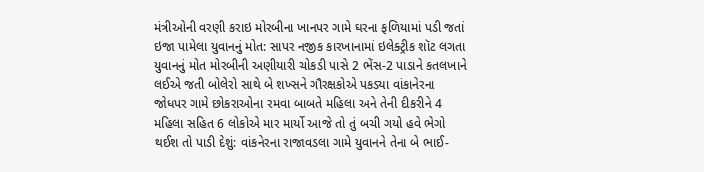મંત્રીઓની વરણી કરાઇ મોરબીના ખાનપર ગામે ઘરના ફળિયામાં પડી જતાં ઇજા પામેલા યુવાનનું મોત: સાપર નજીક કારખાનામાં ઇલેક્ટ્રીક શૉટ લગતા યુવાનનું મોત મોરબીની અણીયારી ચોકડી પાસે 2 ભેંસ-2 પાડાને કતલખાને લઈએ જતી બોલેરો સાથે બે શખ્સને ગૌરક્ષકોએ પકડ્યા વાંકાનેરના જોધપર ગામે છોકરાઓના રમવા બાબતે મહિલા અને તેની દીકરીને 4 મહિલા સહિત 6 લોકોએ માર માર્યો આજે તો તું બચી ગયો હવે ભેગો થઈશ તો પાડી દેશું: વાંકનેરના રાજાવડલા ગામે યુવાનને તેના બે ભાઈ-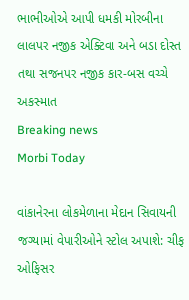ભાભીઓએ આપી ધમકી મોરબીના લાલપર નજીક એક્ટિવા અને બડા દોસ્ત તથા સજનપર નજીક કાર-બસ વચ્ચે અકસ્માત
Breaking news
Morbi Today

વાંકાનેરના લોકમેળાના મેદાન સિવાયની જગ્યામાં વેપારીઓને સ્ટોલ અપાશે: ચીફ ઓફિસર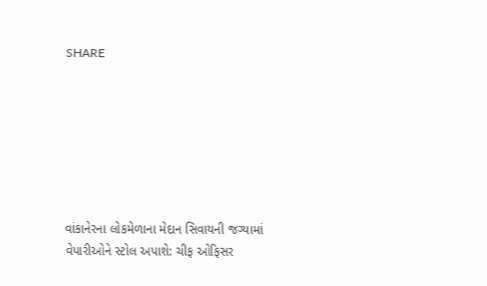SHARE







વાંકાનેરના લોકમેળાના મેદાન સિવાયની જગ્યામાં વેપારીઓને સ્ટોલ અપાશે: ચીફ ઓફિસર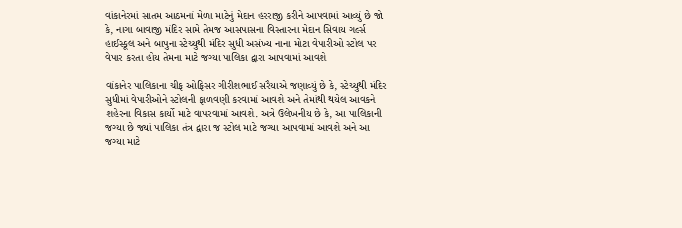વાંકાનેરમાં સાતમ આઠમનાં મેળા માટેનું મેદાન હરરાજી કરીને આપવામાં આવ્યું છે જો કે, નાગા બાવાજી મંદિર સામે તેમજ આસપાસના વિસ્તારના મેદાન સિવાય ગર્લ્સ હાઈસ્કૂલ અને બાપુના સ્ટેચ્યુથી મંદિર સુધી અસંખ્ય નાના મોટા વેપારીઓ સ્ટોલ પર વેપાર કરતા હોય તેમના માટે જગ્યા પાલિકા દ્વારા આપવામાં આવશે

વાંકાનેર પાલિકાના ચીફ ઓફિસર ગીરીશભાઈ સરૈયાએ જણાવ્યું છે કે, સ્ટેચ્યુથી મંદિર સુધીમાં વેપારીઓને સ્ટોલની ફાળવણી કરવામાં આવશે અને તેમાંથી થયેલ આવકને શહેરના વિકાસ કાર્યો માટે વાપરવામાં આવશે. અત્રે ઉલેખનીય છે કે, આ પાલિકાની જગ્યા છે જ્યાં પાલિકા તંત્ર દ્વારા જ સ્ટોલ માટે જગ્યા આપવામાં આવશે અને આ જગ્યા માટે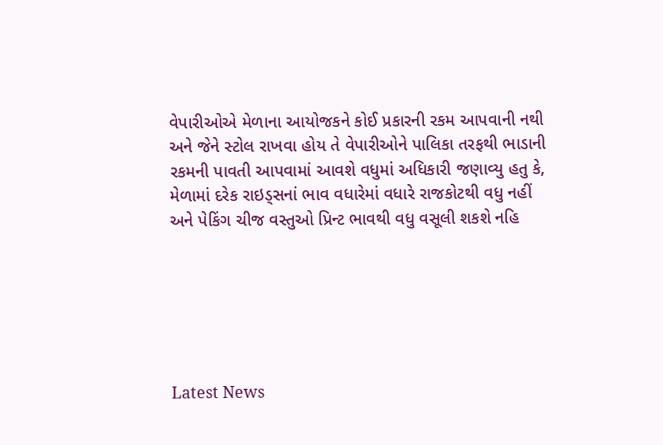વેપારીઓએ મેળાના આયોજકને કોઈ પ્રકારની રકમ આપવાની નથી અને જેને સ્ટોલ રાખવા હોય તે વેપારીઓને પાલિકા તરફથી ભાડાની રકમની પાવતી આપવામાં આવશે વધુમાં અધિકારી જણાવ્યુ હતુ કે, મેળામાં દરેક રાઇડ્સનાં ભાવ વધારેમાં વધારે રાજકોટથી વધુ નહીં અને પેકિંગ ચીજ વસ્તુઓ પ્રિન્ટ ભાવથી વધુ વસૂલી શકશે નહિ






Latest News